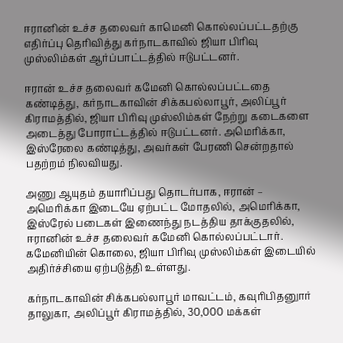ஈரானின் உச்ச தலைவர் காமெனி கொல்லப்பட்டதற்கு எதிர்ப்பு தெரிவித்து கர்நாடகாவில் ஜியா பிரிவு முஸ்லிம்கள் ஆர்ப்பாட்டத்தில் ஈடுபட்டனர்.

ஈரான் உச்ச தலைவர் கமேனி கொல்லப்பட்டதை கண்டித்து, கர்நாடகாவின் சிக்கபல்லாபூர், அலிப்பூர் கிராமத்தில், ஜியா பிரிவு முஸ்லிம்கள் நேற்று கடைகளை அடைத்து போராட்டத்தில் ஈடுபட்டனர். அமெரிக்கா, இஸ்ரேலை கண்டித்து, அவர்கள் பேரணி சென்றதால் பதற்றம் நிலவியது.

அணு ஆயுதம் தயாரிப்பது தொடர்பாக, ஈரான் – அமெரிக்கா இடையே ஏற்பட்ட மோதலில், அமெரிக்கா, இஸ்ரேல் படைகள் இணைந்து நடத்திய தாக்குதலில், ஈரானின் உச்ச தலைவர் கமேனி கொல்லப்பட்டார். கமேனியின் கொலை, ஜியா பிரிவு முஸ்லிம்கள் இடையில் அதிர்ச்சியை ஏற்படுத்தி உள்ளது.

கர்நாடகாவின் சிக்கபல்லாபூர் மாவட்டம், கவுரிபிதனுார் தாலுகா, அலிப்பூர் கிராமத்தில், 30,000 மக்கள்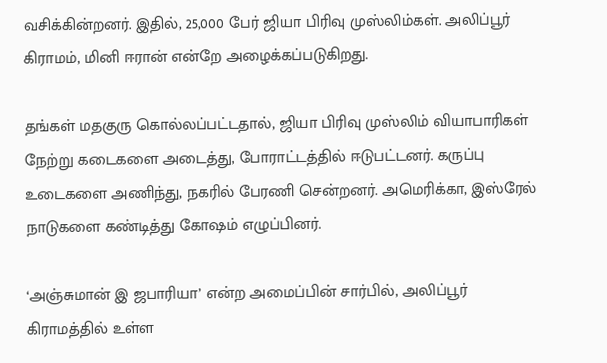வசிக்கின்றனர். இதில், 25,000 பேர் ஜியா பிரிவு முஸ்லிம்கள். அலிப்பூர் கிராமம், மினி ஈரான் என்றே அழைக்கப்படுகிறது.

தங்கள் மதகுரு கொல்லப்பட்டதால், ஜியா பிரிவு முஸ்லிம் வியாபாரிகள் நேற்று கடைகளை அடைத்து, போராட்டத்தில் ஈடுபட்டனர். கருப்பு உடைகளை அணிந்து, நகரில் பேரணி சென்றனர். அமெரிக்கா, இஸ்ரேல் நாடுகளை கண்டித்து கோஷம் எழுப்பினர்.

‘அஞ்சுமான் இ ஜபாரியா’ என்ற அமைப்பின் சார்பில், அலிப்பூர் கிராமத்தில் உள்ள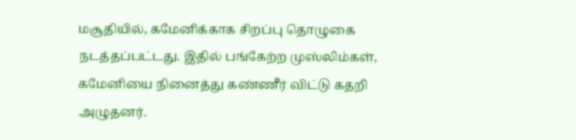மசூதியில், கமேனிக்காக சிறப்பு தொழுகை நடத்தப்பட்டது. இதில் பங்கேற்ற முஸ்லிம்கள், கமேனியை நினைத்து கண்ணீர் விட்டு கதறி அழுதனர்.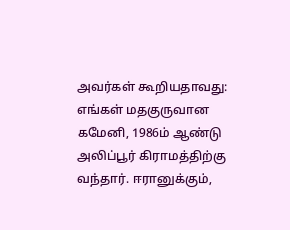அவர்கள் கூறியதாவது: எங்கள் மதகுருவான கமேனி, 1986ம் ஆண்டு அலிப்பூர் கிராமத்திற்கு வந்தார். ஈரானுக்கும்,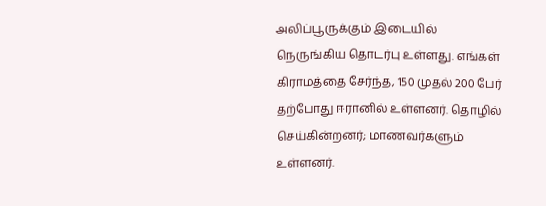அலிப்பூருக்கும் இடையில் நெருங்கிய தொடர்பு உள்ளது. எங்கள் கிராமத்தை சேர்ந்த, 150 முதல் 200 பேர் தற்போது ஈரானில் உள்ளனர். தொழில் செய்கின்றனர்; மாணவர்களும் உள்ளனர்.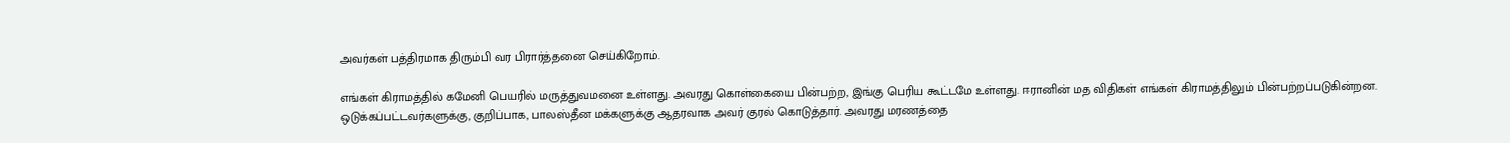அவர்கள் பத்திரமாக திரும்பி வர பிரார்த்தனை செய்கிறோம்.

எங்கள் கிராமத்தில் கமேனி பெயரில் மருத்துவமனை உள்ளது. அவரது கொள்கையை பின்பற்ற, இங்கு பெரிய கூட்டமே உள்ளது. ஈரானின் மத விதிகள் எங்கள் கிராமத்திலும் பின்பற்றப்படுகின்றன. ஒடுக்கப்பட்டவர்களுக்கு, குறிப்பாக, பாலஸ்தீன மக்களுக்கு ஆதரவாக அவர் குரல் கொடுத்தார். அவரது மரணத்தை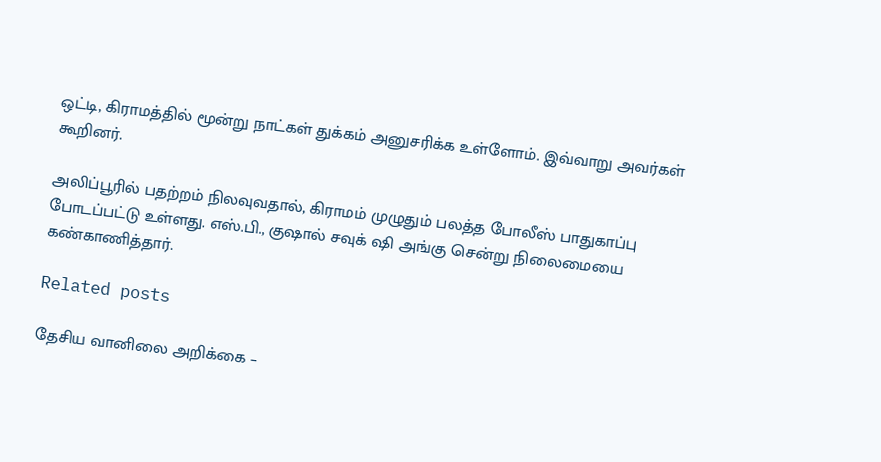ஒட்டி, கிராமத்தில் மூன்று நாட்கள் துக்கம் அனுசரிக்க உள்ளோம். இவ்வாறு அவர்கள் கூறினர்.

அலிப்பூரில் பதற்றம் நிலவுவதால், கிராமம் முழுதும் பலத்த போலீஸ் பாதுகாப்பு போடப்பட்டு உள்ளது. எஸ்.பி., குஷால் சவுக் ஷி அங்கு சென்று நிலைமையை கண்காணித்தார்.

Related posts

தேசிய வானிலை அறிக்கை –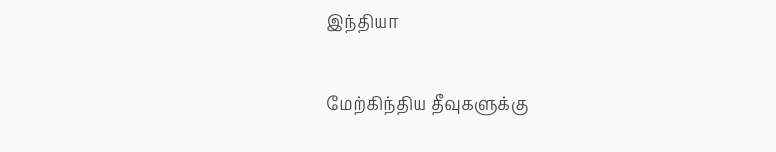இந்தியா

மேற்கிந்திய தீவுகளுக்கு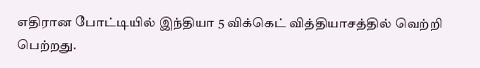எதிரான போட்டியில் இந்தியா 5 விக்கெட் வித்தியாசத்தில் வெற்றி பெற்றது.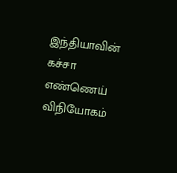இந்தியாவின் கச்சா எண்ணெய் விநியோகம்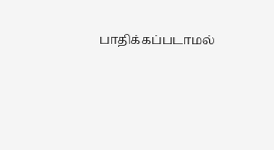பாதிக்கப்படாமல்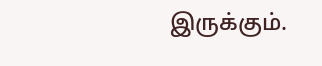இருக்கும்.